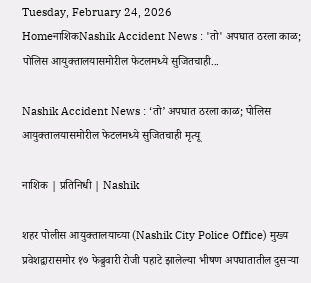Tuesday, February 24, 2026
HomeनाशिकNashik Accident News : 'तो' अपघात ठरला काळ; पोलिस आयुक्तालयासमोरील फेटलमध्ये सुजितचाही...

Nashik Accident News : ‘तो’ अपघात ठरला काळ; पोलिस आयुक्तालयासमोरील फेटलमध्ये सुजितचाही मृत्यू

नाशिक | प्रतिनिधी | Nashik

शहर पोलीस आयुक्तालयाच्या (Nashik City Police Office) मुख्य प्रवेशद्वारासमोर १७ फेब्रुवारी रोजी पहाटे झालेल्या भीषण अपघातातील दुसऱ्या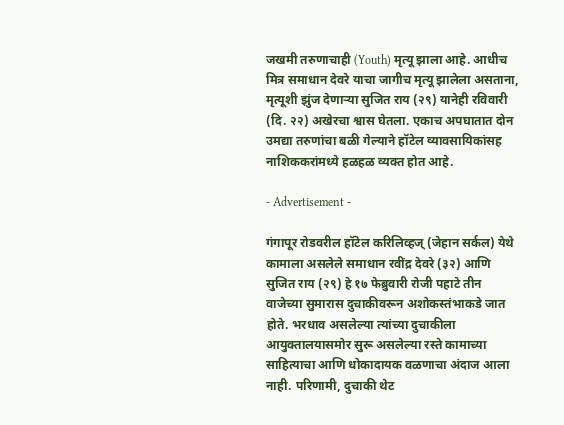जखमी तरुणाचाही (Youth) मृत्यू झाला आहे. आधीच मित्र समाधान देवरे याचा जागीच मृत्यू झालेला असताना, मृत्यूशी झुंज देणाऱ्या सुजित राय (२९) यानेही रविवारी (दि. २२) अखेरचा श्वास घेतला. एकाच अपघातात दोन उमद्या तरुणांचा बळी गेल्याने हॉटेल व्यावसायिकांसह नाशिककरांमध्ये हळहळ व्यक्त होत आहे.

- Advertisement -

गंगापूर रोडवरील हॉटेल करिलिव्हज् (जेहान सर्कल) येथे कामाला असलेले समाधान रवींद्र देवरे (३२) आणि सुजित राय (२९) हे १७ फेब्रुवारी रोजी पहाटे तीन वाजेच्या सुमारास दुचाकीवरून अशोकस्तंभाकडे जात होते. भरधाव असलेल्या त्यांच्या दुचाकीला आयुक्तालयासमोर सुरू असलेल्या रस्ते कामाच्या साहित्याचा आणि धोकादायक वळणाचा अंदाज आला नाही. परिणामी, दुचाकी थेट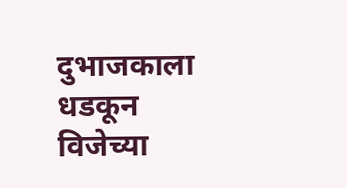दुभाजकाला धडकून विजेच्या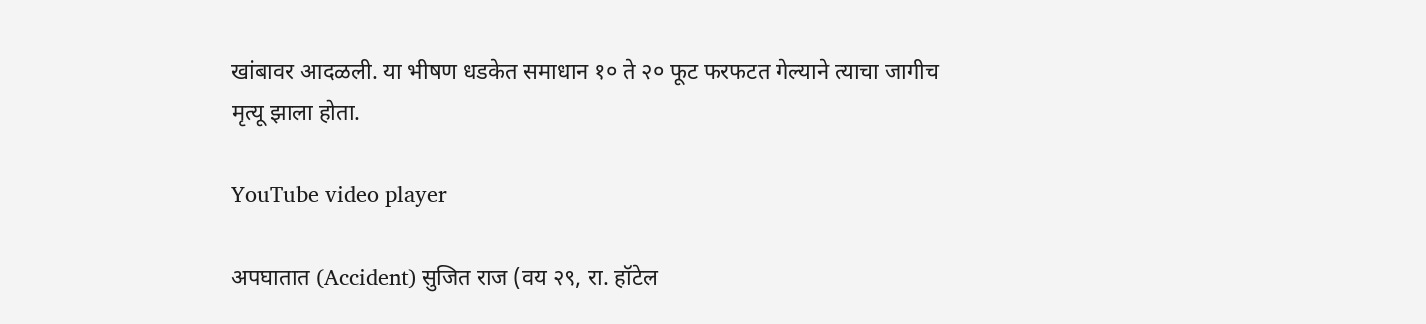खांबावर आदळली. या भीषण धडकेत समाधान १० ते २० फूट फरफटत गेल्याने त्याचा जागीच मृत्यू झाला होता.

YouTube video player

अपघातात (Accident) सुजित राज (वय २९, रा. हॉटेल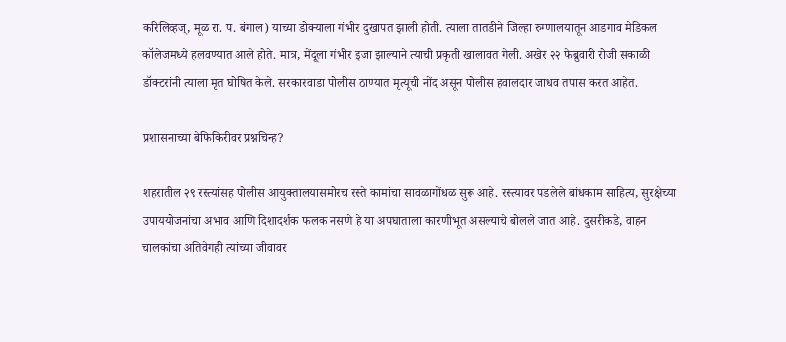करिलिव्हज्, मूळ रा. प. बंगाल) याच्या डोक्याला गंभीर दुखापत झाली होती. त्याला तातडीने जिल्हा रुग्णालयातून आडगाव मेडिकल कॉलेजमध्ये हलवण्यात आले होते. मात्र, मेंदूला गंभीर इजा झाल्याने त्याची प्रकृती खालावत गेली. अखेर २२ फेब्रुवारी रोजी सकाळी डॉक्टरांनी त्याला मृत घोषित केले. सरकारवाडा पोलीस ठाण्यात मृत्यूची नोंद असून पोलीस हवालदार जाधव तपास करत आहेत.

प्रशासनाच्या बेफिकिरीवर प्रश्नचिन्ह?

शहरातील २९ रस्त्यांसह पोलीस आयुक्तालयासमोरच रस्ते कामांचा सावळागोंधळ सुरू आहे. रस्त्यावर पडलेले बांधकाम साहित्य, सुरक्षेच्या उपाययोजनांचा अभाव आणि दिशादर्शक फलक नसणे हे या अपघाताला कारणीभूत असल्याचे बोलले जात आहे. दुसरीकडे, वाहन चालकांचा अतिवेगही त्यांच्या जीवावर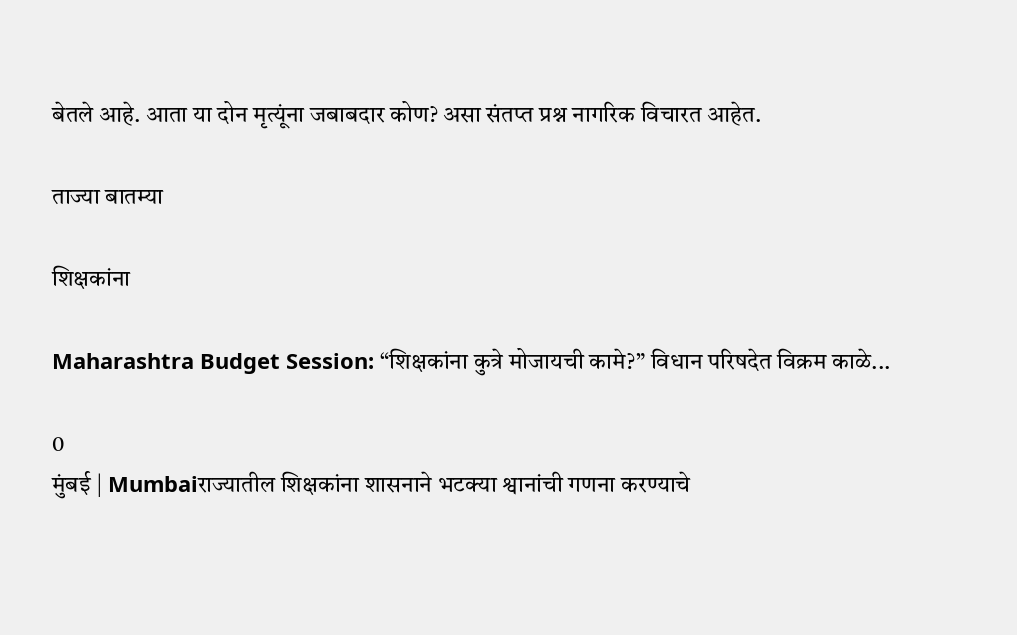बेतले आहे. आता या दोन मृत्यूंना जबाबदार कोण? असा संतप्त प्रश्न नागरिक विचारत आहेत.

ताज्या बातम्या

शिक्षकांना

Maharashtra Budget Session: “शिक्षकांना कुत्रे मोजायची कामे?” विधान परिषदेत विक्रम काळे...

0
मुंबई | Mumbaiराज्यातील शिक्षकांना शासनाने भटक्या श्वानांची गणना करण्याचे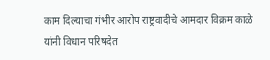काम दिल्याचा गंभीर आरोप राष्ट्रवादीचे आमदार विक्रम काळे यांनी विधान परिषदेत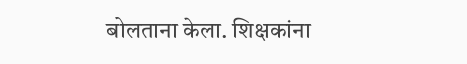बोलताना केला. शिक्षकांना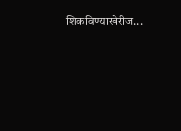शिकविण्याखेरीज...